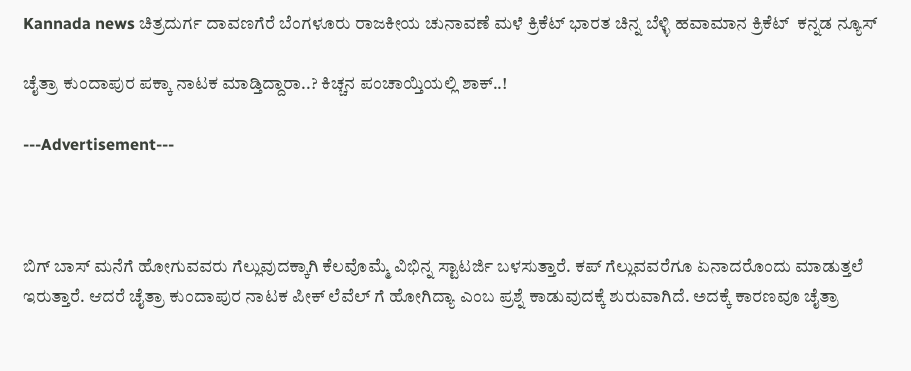Kannada news ಚಿತ್ರದುರ್ಗ ದಾವಣಗೆರೆ ಬೆಂಗಳೂರು ರಾಜಕೀಯ ಚುನಾವಣೆ ಮಳೆ ಕ್ರಿಕೆಟ್ ಭಾರತ ಚಿನ್ನ ಬೆಳ್ಳಿ ಹವಾಮಾನ ಕ್ರಿಕೆಟ್  ಕನ್ನಡ ನ್ಯೂಸ್

ಚೈತ್ರಾ ಕುಂದಾಪುರ ಪಕ್ಕಾ ನಾಟಕ ಮಾಡ್ತಿದ್ದಾರಾ..? ಕಿಚ್ಚನ ಪಂಚಾಯ್ತಿಯಲ್ಲಿ ಶಾಕ್..!

---Advertisement---



ಬಿಗ್ ಬಾಸ್ ಮನೆಗೆ ಹೋಗುವವರು ಗೆಲ್ಲುವುದಕ್ಕಾಗಿ ಕೆಲವೊಮ್ಮೆ ವಿಭಿನ್ನ ಸ್ಟಾಟರ್ಜಿ ಬಳಸುತ್ತಾರೆ. ಕಪ್ ಗೆಲ್ಲುವವರೆಗೂ ಏನಾದರೊಂದು ಮಾಡುತ್ತಲೆ ಇರುತ್ತಾರೆ. ಆದರೆ ಚೈತ್ರಾ ಕುಂದಾಪುರ ನಾಟಕ ಪೀಕ್ ಲೆವೆಲ್ ಗೆ ಹೋಗಿದ್ಯಾ ಎಂಬ ಪ್ರಶ್ನೆ ಕಾಡುವುದಕ್ಕೆ ಶುರುವಾಗಿದೆ. ಅದಕ್ಕೆ ಕಾರಣವೂ ಚೈತ್ರಾ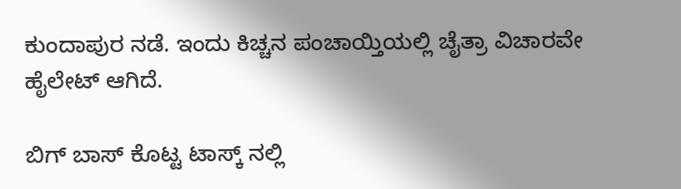ಕುಂದಾಪುರ ನಡೆ. ಇಂದು ಕಿಚ್ಚನ ಪಂಚಾಯ್ತಿಯಲ್ಲಿ ಚೈತ್ರಾ ವಿಚಾರವೇ ಹೈಲೇಟ್ ಆಗಿದೆ‌.

ಬಿಗ್ ಬಾಸ್ ಕೊಟ್ಟ ಟಾಸ್ಕ್ ನಲ್ಲಿ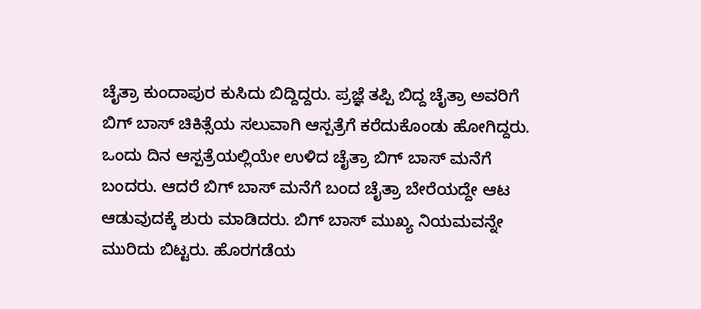ಚೈತ್ರಾ ಕುಂದಾಪುರ ಕುಸಿದು ಬಿದ್ದಿದ್ದರು. ಪ್ರಜ್ಞೆ ತಪ್ಪಿ ಬಿದ್ದ ಚೈತ್ರಾ ಅವರಿಗೆ ಬಿಗ್ ಬಾಸ್ ಚಿಕಿತ್ಸೆಯ ಸಲುವಾಗಿ ಆಸ್ಪತ್ರೆಗೆ ಕರೆದುಕೊಂಡು ಹೋಗಿದ್ದರು. ಒಂದು ದಿನ ಆಸ್ಪತ್ರೆಯಲ್ಲಿಯೇ ಉಳಿದ ಚೈತ್ರಾ ಬಿಗ್ ಬಾಸ್ ಮನೆಗೆ ಬಂದರು. ಆದರೆ ಬಿಗ್ ಬಾಸ್ ಮನೆಗೆ ಬಂದ ಚೈತ್ರಾ ಬೇರೆಯದ್ದೇ ಆಟ ಆಡುವುದಕ್ಕೆ ಶುರು ಮಾಡಿದರು. ಬಿಗ್ ಬಾಸ್ ಮುಖ್ಯ ನಿಯಮವನ್ನೇ ಮುರಿದು ಬಿಟ್ಟರು. ಹೊರಗಡೆಯ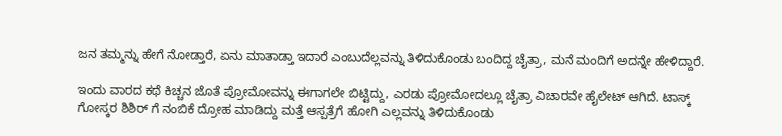ಜನ ತಮ್ಮನ್ನು ಹೇಗೆ ನೋಡ್ತಾರೆ, ಏನು ಮಾತಾಡ್ತಾ ಇದಾರೆ ಎಂಬುದೆಲ್ಲವನ್ನು ತಿಳಿದುಕೊಂಡು ಬಂದಿದ್ದ ಚೈತ್ರಾ, ಮನೆ ಮಂದಿಗೆ ಅದನ್ನೇ ಹೇಳಿದ್ದಾರೆ.

ಇಂದು ವಾರದ ಕಥೆ ಕಿಚ್ಚನ ಜೊತೆ ಪ್ರೋಮೋವನ್ನು ಈಗಾಗಲೇ ಬಿಟ್ಟಿದ್ದು, ಎರಡು ಪ್ರೋಮೋದಲ್ಲೂ ಚೈತ್ರಾ ವಿಚಾರವೇ ಹೈಲೇಟ್ ಆಗಿದೆ. ಟಾಸ್ಕ್ ಗೋಸ್ಕರ ಶಿಶಿರ್ ಗೆ ನಂಬಿಕೆ ದ್ರೋಹ ಮಾಡಿದ್ದು ಮತ್ತೆ ಆಸ್ಪತ್ರೆಗೆ ಹೋಗಿ ಎಲ್ಲವನ್ನು ತಿಳಿದುಕೊಂಡು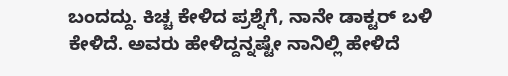ಬಂದದ್ದು. ಕಿಚ್ಚ ಕೇಳಿದ ಪ್ರಶ್ನೆಗೆ, ನಾನೇ ಡಾಕ್ಟರ್ ಬಳಿ ಕೇಳಿದೆ. ಅವರು ಹೇಳಿದ್ದನ್ನಷ್ಟೇ ನಾನಿಲ್ಲಿ ಹೇಳಿದೆ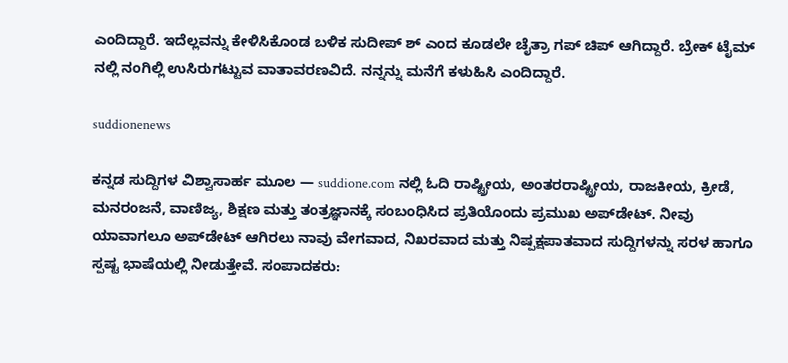ಎಂದಿದ್ದಾರೆ. ಇದೆಲ್ಲವನ್ನು ಕೇಳಿಸಿಕೊಂಡ ಬಳಿಕ ಸುದೀಪ್ ಶ್ ಎಂದ ಕೂಡಲೇ ಚೈತ್ರಾ ಗಪ್ ಚಿಪ್ ಆಗಿದ್ದಾರೆ. ಬ್ರೇಕ್ ಟೈಮ್ ನಲ್ಲಿ ನಂಗಿಲ್ಲಿ ಉಸಿರುಗಟ್ಟುವ ವಾತಾವರಣವಿದೆ. ನನ್ನನ್ನು ಮನೆಗೆ ಕಳುಹಿಸಿ ಎಂದಿದ್ದಾರೆ.

suddionenews

ಕನ್ನಡ ಸುದ್ದಿಗಳ ವಿಶ್ವಾಸಾರ್ಹ ಮೂಲ — suddione.com ನಲ್ಲಿ ಓದಿ ರಾಷ್ಟ್ರೀಯ, ಅಂತರರಾಷ್ಟ್ರೀಯ, ರಾಜಕೀಯ, ಕ್ರೀಡೆ, ಮನರಂಜನೆ, ವಾಣಿಜ್ಯ, ಶಿಕ್ಷಣ ಮತ್ತು ತಂತ್ರಜ್ಞಾನಕ್ಕೆ ಸಂಬಂಧಿಸಿದ ಪ್ರತಿಯೊಂದು ಪ್ರಮುಖ ಅಪ್‌ಡೇಟ್. ನೀವು ಯಾವಾಗಲೂ ಅಪ್‌ಡೇಟ್ ಆಗಿರಲು ನಾವು ವೇಗವಾದ, ನಿಖರವಾದ ಮತ್ತು ನಿಷ್ಪಕ್ಷಪಾತವಾದ ಸುದ್ದಿಗಳನ್ನು ಸರಳ ಹಾಗೂ ಸ್ಪಷ್ಟ ಭಾಷೆಯಲ್ಲಿ ನೀಡುತ್ತೇವೆ. ಸಂಪಾದಕರು: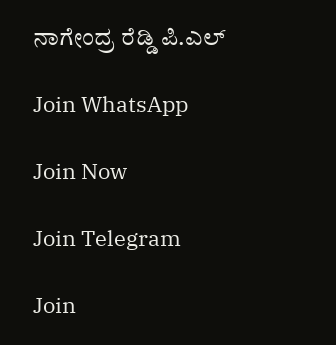ನಾಗೇಂದ್ರ ರೆಡ್ಡಿ ಪಿ.ಎಲ್

Join WhatsApp

Join Now

Join Telegram

Join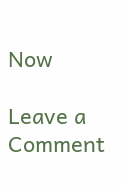Now

Leave a Comment